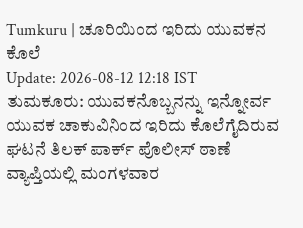Tumkuru | ಚೂರಿಯಿಂದ ಇರಿದು ಯುವಕನ ಕೊಲೆ
Update: 2026-08-12 12:18 IST
ತುಮಕೂರು: ಯುವಕನೊಬ್ಬನನ್ನು ಇನ್ನೋರ್ವ ಯುವಕ ಚಾಕುವಿನಿಂದ ಇರಿದು ಕೊಲೆಗೈದಿರುವ ಘಟನೆ ತಿಲಕ್ ಪಾರ್ಕ್ ಪೊಲೀಸ್ ಠಾಣೆ ವ್ಯಾಪ್ತಿಯಲ್ಲಿ ಮಂಗಳವಾರ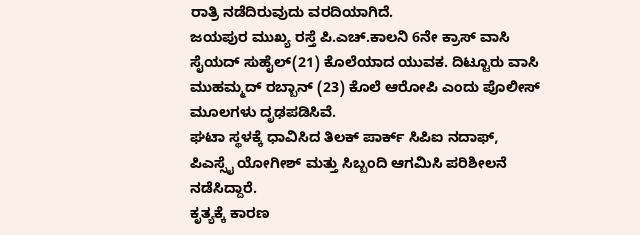ರಾತ್ರಿ ನಡೆದಿರುವುದು ವರದಿಯಾಗಿದೆ.
ಜಯಪುರ ಮುಖ್ಯ ರಸ್ತೆ ಪಿ.ಎಚ್.ಕಾಲನಿ 6ನೇ ಕ್ರಾಸ್ ವಾಸಿ ಸೈಯದ್ ಸುಹೈಲ್(21) ಕೊಲೆಯಾದ ಯುವಕ. ದಿಟ್ಟೂರು ವಾಸಿ ಮುಹಮ್ಮದ್ ರಬ್ಬಾನ್ (23) ಕೊಲೆ ಆರೋಪಿ ಎಂದು ಪೊಲೀಸ್ ಮೂಲಗಳು ದೃಢಪಡಿಸಿವೆ.
ಘಟಾ ಸ್ಥಳಕ್ಕೆ ಧಾವಿಸಿದ ತಿಲಕ್ ಪಾರ್ಕ್ ಸಿಪಿಐ ನದಾಫ್, ಪಿಎಸ್ಸೈ ಯೋಗೀಶ್ ಮತ್ತು ಸಿಬ್ಬಂದಿ ಆಗಮಿಸಿ ಪರಿಶೀಲನೆ ನಡೆಸಿದ್ದಾರೆ.
ಕೃತ್ಯಕ್ಕೆ ಕಾರಣ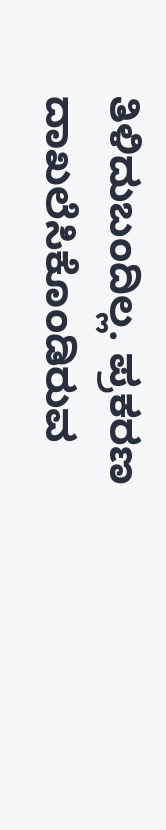ತಿಳಿದುಬಂದಿಲ್ಲ. ಪ್ರಕರಣ ದಾಖಲೆಸಿಕೊಂಡಿರುವ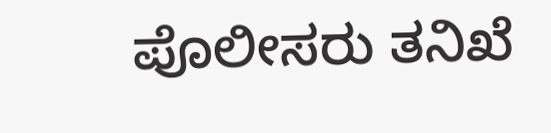ಪೊಲೀಸರು ತನಿಖೆ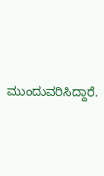ಮುಂದುವರಿಸಿದ್ದಾರೆ.